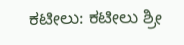ಕಟೀಲು: ಕಟೀಲು ಶ್ರೀ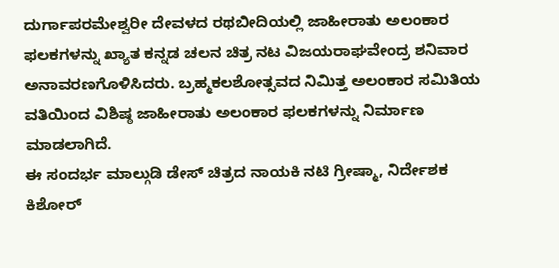ದುರ್ಗಾಪರಮೇಶ್ವರೀ ದೇವಳದ ರಥಬೀದಿಯಲ್ಲಿ ಜಾಹೀರಾತು ಅಲಂಕಾರ ಫಲಕಗಳನ್ನು ಖ್ಯಾತ ಕನ್ನಡ ಚಲನ ಚಿತ್ರ ನಟ ವಿಜಯರಾಘವೇಂದ್ರ ಶನಿವಾರ ಅನಾವರಣಗೊಳಿಸಿದರು. ಬ್ರಹ್ಮಕಲಶೋತ್ಸವದ ನಿಮಿತ್ತ ಅಲಂಕಾರ ಸಮಿತಿಯ ವತಿಯಿಂದ ವಿಶಿಷ್ಠ ಜಾಹೀರಾತು ಅಲಂಕಾರ ಫಲಕಗಳನ್ನು ನಿರ್ಮಾಣ ಮಾಡಲಾಗಿದೆ.
ಈ ಸಂದರ್ಭ ಮಾಲ್ಗುಡಿ ಡೇಸ್ ಚಿತ್ರದ ನಾಯಕಿ ನಟಿ ಗ್ರೀಷ್ಮಾ, ನಿರ್ದೇಶಕ ಕಿಶೋರ್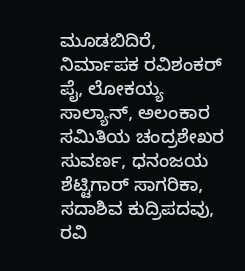ಮೂಡಬಿದಿರೆ, ನಿರ್ಮಾಪಕ ರವಿಶಂಕರ್ ಪೈ, ಲೋಕಯ್ಯ ಸಾಲ್ಯಾನ್, ಅಲಂಕಾರ ಸಮಿತಿಯ ಚಂದ್ರಶೇಖರ ಸುವರ್ಣ, ಧನಂಜಯ ಶೆಟ್ಟಿಗಾರ್ ಸಾಗರಿಕಾ, ಸದಾಶಿವ ಕುದ್ರಿಪದವು, ರವಿ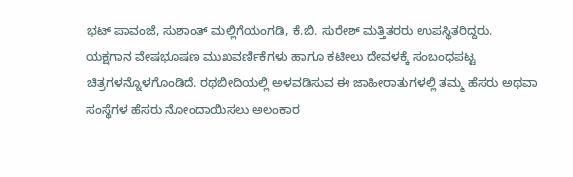ಭಟ್ ಪಾವಂಜೆ, ಸುಶಾಂತ್ ಮಲ್ಲಿಗೆಯಂಗಡಿ, ಕೆ.ಬಿ. ಸುರೇಶ್ ಮತ್ತಿತರರು ಉಪಸ್ಥಿತರಿದ್ದರು.
ಯಕ್ಷಗಾನ ವೇಷಭೂಷಣ ಮುಖವರ್ಣಿಕೆಗಳು ಹಾಗೂ ಕಟೀಲು ದೇವಳಕ್ಕೆ ಸಂಬಂಧಪಟ್ಟ ಚಿತ್ರಗಳನ್ನೊಳಗೊಂಡಿದೆ. ರಥಬೀದಿಯಲ್ಲಿ ಅಳವಡಿಸುವ ಈ ಜಾಹೀರಾತುಗಳಲ್ಲಿ ತಮ್ಮ ಹೆಸರು ಅಥವಾ ಸಂಸ್ಥೆಗಳ ಹೆಸರು ನೋಂದಾಯಿಸಲು ಅಲಂಕಾರ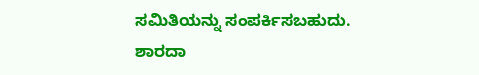ಸಮಿತಿಯನ್ನು ಸಂಪರ್ಕಿಸಬಹುದು.
ಶಾರದಾ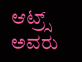ಆಟ್ರ್ಸ್ ಅವರು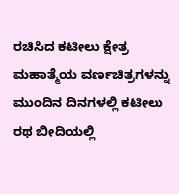ರಚಿಸಿದ ಕಟೀಲು ಕ್ಷೇತ್ರ ಮಹಾತ್ಮೆಯ ವರ್ಣಚಿತ್ರಗಳನ್ನು ಮುಂದಿನ ದಿನಗಳಲ್ಲಿ ಕಟೀಲು ರಥ ಬೀದಿಯಲ್ಲಿ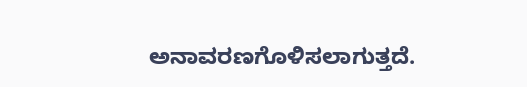ಅನಾವರಣಗೊಳಿಸಲಾಗುತ್ತದೆ.